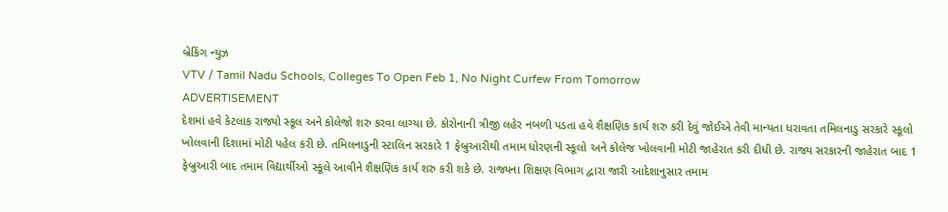બ્રેકિંગ ન્યુઝ
VTV / Tamil Nadu Schools, Colleges To Open Feb 1, No Night Curfew From Tomorrow
ADVERTISEMENT
દેશમાં હવે કેટલાક રાજ્યો સ્કૂલ અને કોલેજો શરુ કરવા લાગ્યા છે. કોરોનાની ત્રીજી લહેર નબળી પડતા હવે શૈક્ષણિક કાર્ય શરુ કરી દેવું જોઈએ તેવી માન્યતા ધરાવતા તમિલનાડુ સરકારે સ્કૂલો ખોલવાની દિશામાં મોટી પહેલ કરી છે. તમિલનાડુની સ્ટાલિન સરકારે 1 ફેબ્રુઆરીથી તમામ ધોરણની સ્કૂલો અને કોલેજ ખોલવાની મોટી જાહેરાત કરી દીધી છે. રાજ્ય સરકારની જાહેરાત બાદ 1 ફેબ્રુઆરી બાદ તમામ વિદ્યાર્થીઓ સ્કૂલે આવીને શૈક્ષણિક કાર્ય શરુ કરી શકે છે. રાજ્યના શિક્ષણ વિભાગ દ્વારા જારી આદેશાનુસાર તમામ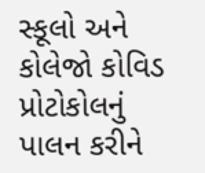સ્કૂલો અને કોલેજો કોવિડ પ્રોટોકોલનું પાલન કરીને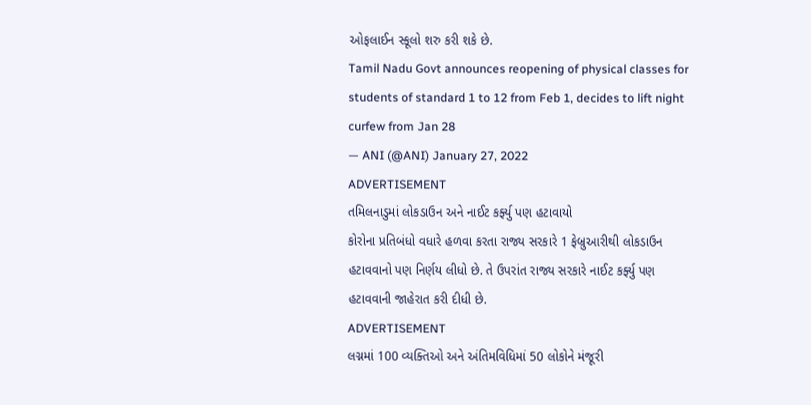ઓફલાઈન સ્કૂલો શરુ કરી શકે છે.
Tamil Nadu Govt announces reopening of physical classes for students of standard 1 to 12 from Feb 1, decides to lift night curfew from Jan 28
— ANI (@ANI) January 27, 2022
ADVERTISEMENT
તમિલનાડુમાં લોકડાઉન અને નાઈટ કર્ફ્યુ પણ હટાવાયો
કોરોના પ્રતિબંધો વધારે હળવા કરતા રાજ્ય સરકારે 1 ફેબ્રુઆરીથી લોકડાઉન હટાવવાનો પણ નિર્ણય લીધો છે. તે ઉપરાંત રાજ્ય સરકારે નાઈટ કર્ફ્યુ પણ હટાવવાની જાહેરાત કરી દીધી છે.
ADVERTISEMENT
લગ્નમાં 100 વ્યક્તિઓ અને અંતિમવિધિમાં 50 લોકોને મંજૂરી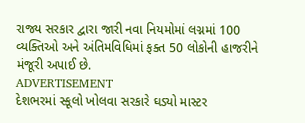રાજ્ય સરકાર દ્વારા જારી નવા નિયમોમાં લગ્નમાં 100 વ્યક્તિઓ અને અંતિમવિધિમાં ફક્ત 50 લોકોની હાજરીને મંજૂરી અપાઈ છે.
ADVERTISEMENT
દેશભરમાં સ્કૂલો ખોલવા સરકારે ઘડ્યો માસ્ટર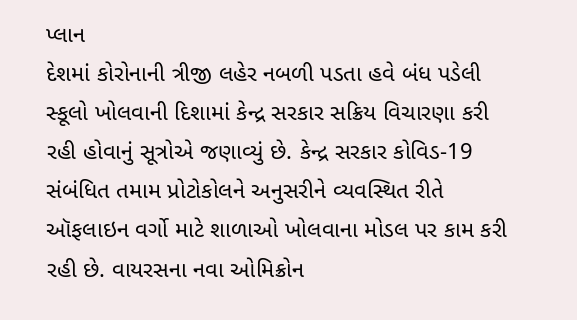પ્લાન
દેશમાં કોરોનાની ત્રીજી લહેર નબળી પડતા હવે બંધ પડેલી સ્કૂલો ખોલવાની દિશામાં કેન્દ્ર સરકાર સક્રિય વિચારણા કરી રહી હોવાનું સૂત્રોએ જણાવ્યું છે. કેન્દ્ર સરકાર કોવિડ-19 સંબંધિત તમામ પ્રોટોકોલને અનુસરીને વ્યવસ્થિત રીતે ઑફલાઇન વર્ગો માટે શાળાઓ ખોલવાના મોડલ પર કામ કરી રહી છે. વાયરસના નવા ઓમિક્રોન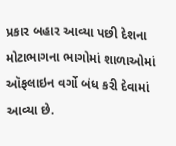પ્રકાર બહાર આવ્યા પછી દેશના મોટાભાગના ભાગોમાં શાળાઓમાં ઑફલાઇન વર્ગો બંધ કરી દેવામાં આવ્યા છે.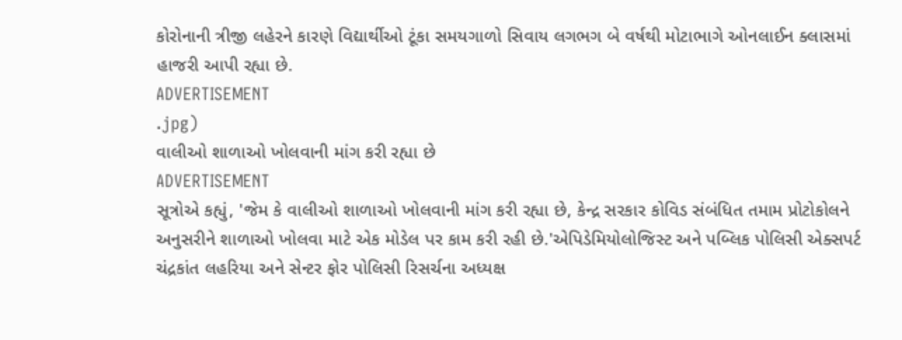કોરોનાની ત્રીજી લહેરને કારણે વિદ્યાર્થીઓ ટૂંકા સમયગાળો સિવાય લગભગ બે વર્ષથી મોટાભાગે ઓનલાઈન ક્લાસમાં હાજરી આપી રહ્યા છે.
ADVERTISEMENT
.jpg)
વાલીઓ શાળાઓ ખોલવાની માંગ કરી રહ્યા છે
ADVERTISEMENT
સૂત્રોએ કહ્યું, 'જેમ કે વાલીઓ શાળાઓ ખોલવાની માંગ કરી રહ્યા છે, કેન્દ્ર સરકાર કોવિડ સંબંધિત તમામ પ્રોટોકોલને અનુસરીને શાળાઓ ખોલવા માટે એક મોડેલ પર કામ કરી રહી છે.'એપિડેમિયોલોજિસ્ટ અને પબ્લિક પોલિસી એક્સપર્ટ ચંદ્રકાંત લહરિયા અને સેન્ટર ફોર પોલિસી રિસર્ચના અધ્યક્ષ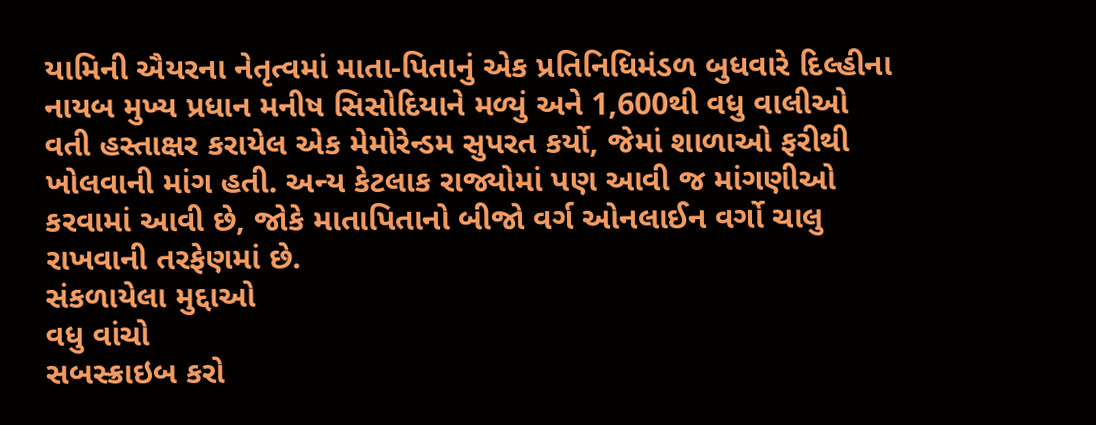યામિની ઐયરના નેતૃત્વમાં માતા-પિતાનું એક પ્રતિનિધિમંડળ બુધવારે દિલ્હીના નાયબ મુખ્ય પ્રધાન મનીષ સિસોદિયાને મળ્યું અને 1,600થી વધુ વાલીઓ વતી હસ્તાક્ષર કરાયેલ એક મેમોરેન્ડમ સુપરત કર્યો, જેમાં શાળાઓ ફરીથી ખોલવાની માંગ હતી. અન્ય કેટલાક રાજ્યોમાં પણ આવી જ માંગણીઓ કરવામાં આવી છે, જોકે માતાપિતાનો બીજો વર્ગ ઓનલાઈન વર્ગો ચાલુ રાખવાની તરફેણમાં છે.
સંકળાયેલા મુદ્દાઓ
વધુ વાંચો
સબસ્ક્રાઇબ કરો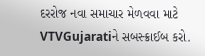દરરોજ નવા સમાચાર મેળવવા માટે VTVGujaratiને સબસ્ક્રાઈબ કરો.